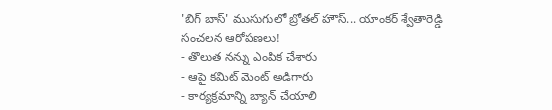'బిగ్ బాస్' ముసుగులో బ్రోతల్ హౌస్... యాంకర్ శ్వేతారెడ్డి సంచలన ఆరోపణలు!
- తొలుత నన్ను ఎంపిక చేశారు
- ఆపై కమిట్ మెంట్ అడిగారు
- కార్యక్రమాన్ని బ్యాన్ చేయాలి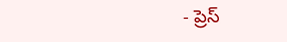- ప్రెస్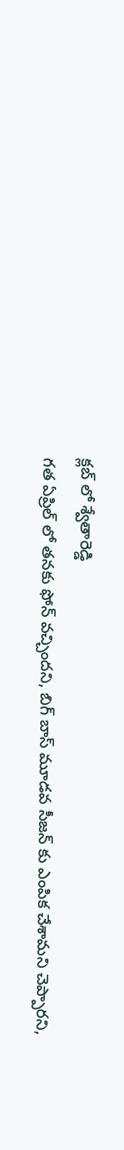క్లబ్ లో శ్వేతారెడ్డి
గత ఏప్రిల్ లో తనకు ఫోన్ వచ్చిందని, బిగ్ బాస్ మూడవ సీజన్ కు ఎంపిక చేశామని చెప్పారని,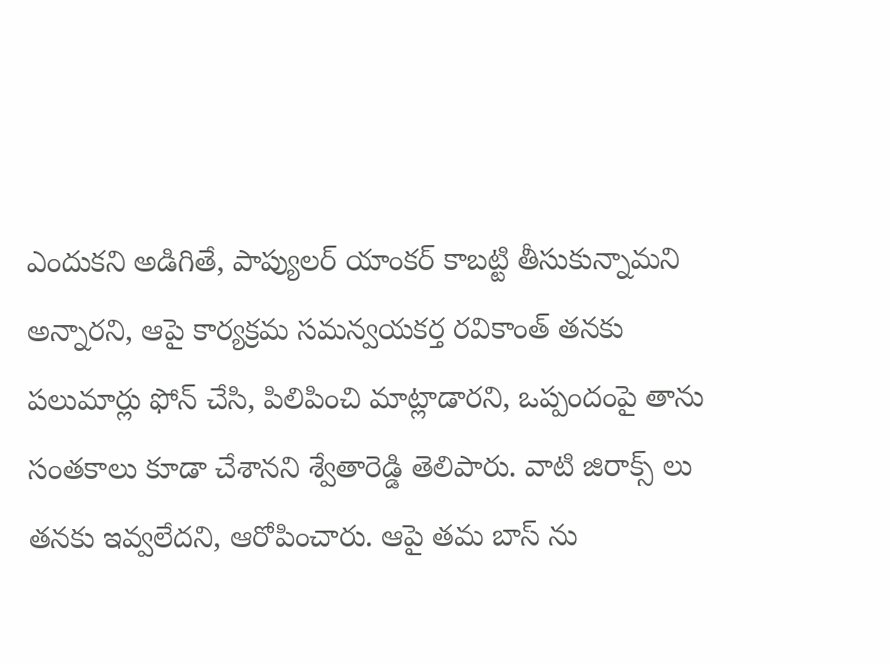ఎందుకని అడిగితే, పాప్యులర్ యాంకర్ కాబట్టి తీసుకున్నామని అన్నారని, ఆపై కార్యక్రమ సమన్వయకర్త రవికాంత్ తనకు పలుమార్లు ఫోన్ చేసి, పిలిపించి మాట్లాడారని, ఒప్పందంపై తాను సంతకాలు కూడా చేశానని శ్వేతారెడ్డి తెలిపారు. వాటి జిరాక్స్ లు తనకు ఇవ్వలేదని, ఆరోపించారు. ఆపై తమ బాస్ ను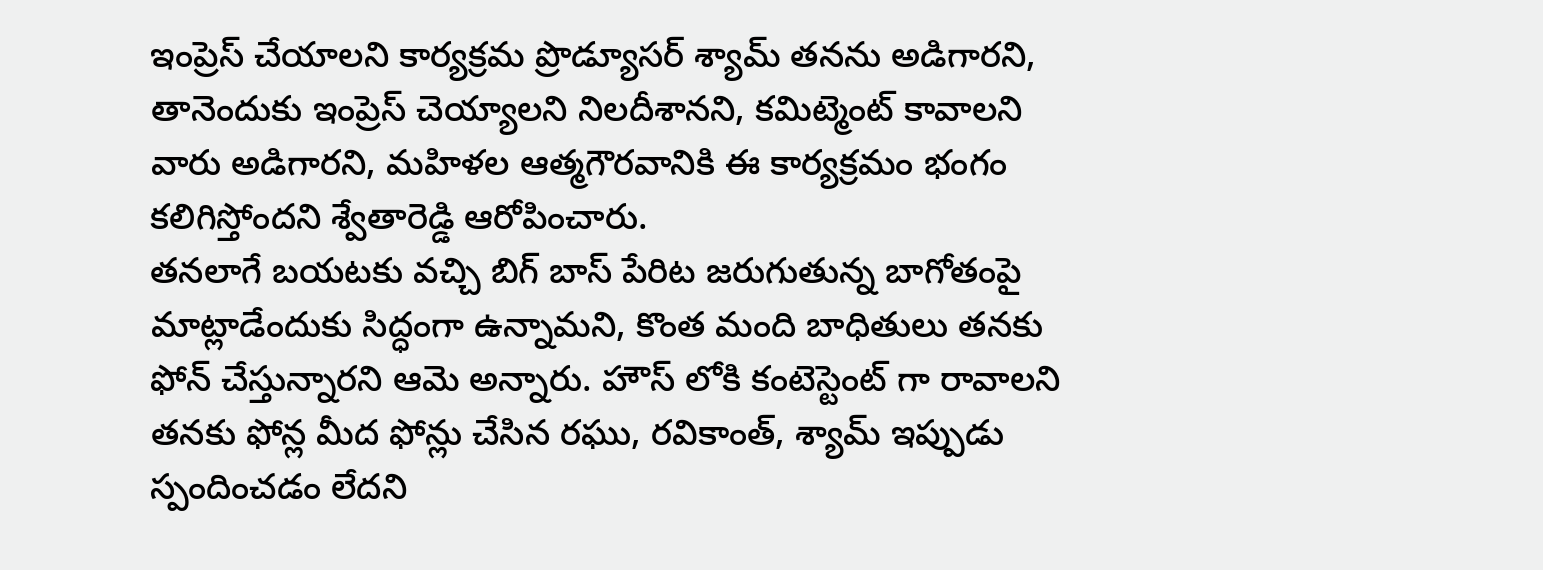ఇంప్రెస్ చేయాలని కార్యక్రమ ప్రొడ్యూసర్ శ్యామ్ తనను అడిగారని, తానెందుకు ఇంప్రెస్ చెయ్యాలని నిలదీశానని, కమిట్మెంట్ కావాలని వారు అడిగారని, మహిళల ఆత్మగౌరవానికి ఈ కార్యక్రమం భంగం కలిగిస్తోందని శ్వేతారెడ్డి ఆరోపించారు.
తనలాగే బయటకు వచ్చి బిగ్ బాస్ పేరిట జరుగుతున్న బాగోతంపై మాట్లాడేందుకు సిద్ధంగా ఉన్నామని, కొంత మంది బాధితులు తనకు ఫోన్ చేస్తున్నారని ఆమె అన్నారు. హౌస్ లోకి కంటెస్టెంట్ గా రావాలని తనకు ఫోన్ల మీద ఫోన్లు చేసిన రఘు, రవికాంత్, శ్యామ్ ఇప్పుడు స్పందించడం లేదని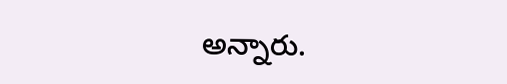అన్నారు.